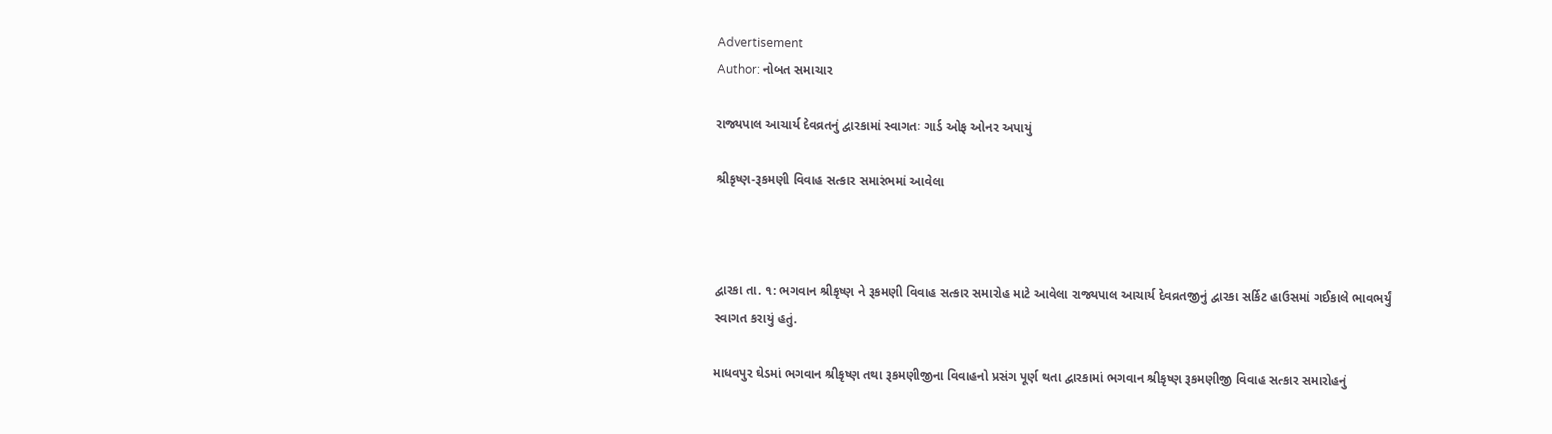Advertisement
Author: નોબત સમાચાર

રાજ્યપાલ આચાર્ય દેવવ્રતનું દ્વારકામાં સ્વાગતઃ ગાર્ડ ઓફ ઓનર અપાયું

શ્રીકૃષ્ણ-રૂકમણી વિવાહ સત્કાર સમારંભમાં આવેલા



દ્વારકા તા. ૧: ભગવાન શ્રીકૃષ્ણ ને રૂકમણી વિવાહ સત્કાર સમારોહ માટે આવેલા રાજ્યપાલ આચાર્ય દેવવ્રતજીનું દ્વારકા સર્કિટ હાઉસમાં ગઈકાલે ભાવભર્યું સ્વાગત કરાયું હતું.

માધવપુર ઘેડમાં ભગવાન શ્રીકૃષ્ણ તથા રૂકમણીજીના વિવાહનો પ્રસંગ પૂર્ણ થતા દ્વારકામાં ભગવાન શ્રીકૃષ્ણ રૂકમણીજી વિવાહ સત્કાર સમારોહનું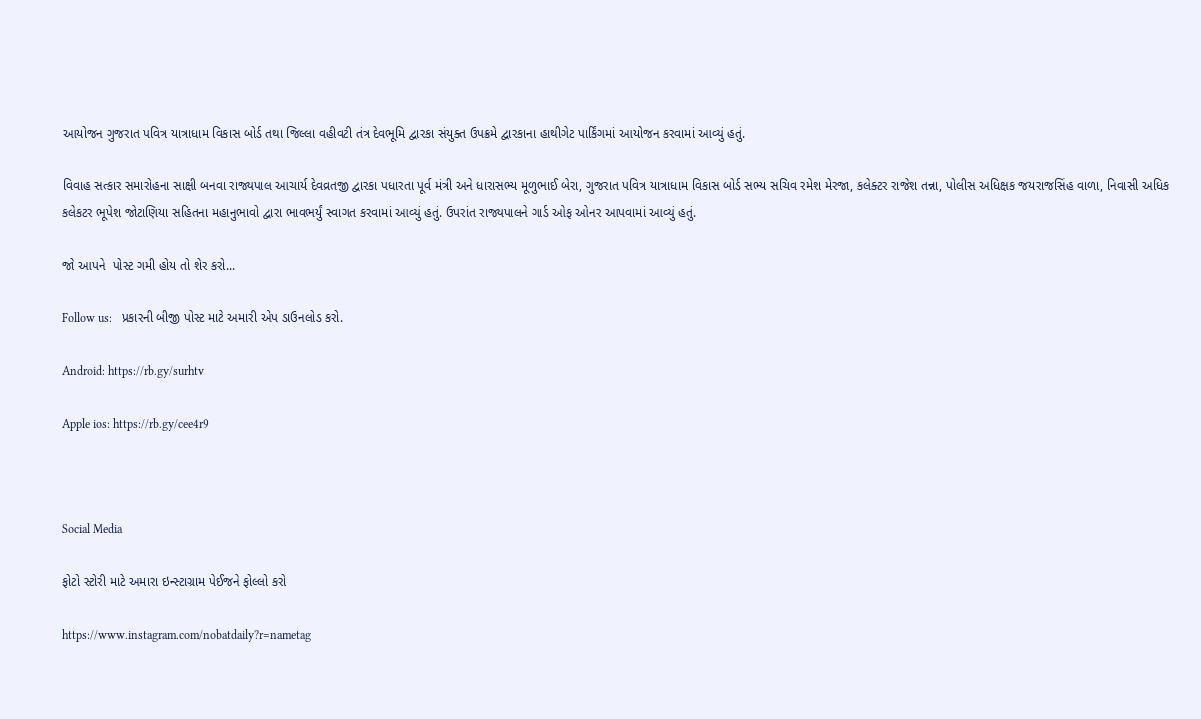આયોજન ગુજરાત પવિત્ર યાત્રાધામ વિકાસ બોર્ડ તથા જિલ્લા વહીવટી તંત્ર દેવભૂમિ દ્વારકા સંયુક્ત ઉપક્રમે દ્વારકાના હાથીગેટ પાર્કિંગમાં આયોજન કરવામાં આવ્યું હતું.

વિવાહ સત્કાર સમારોહના સાક્ષી બનવા રાજ્યપાલ આચાર્ય દેવવ્રતજી દ્વારકા પધારતા પૂર્વ મંત્રી અને ધારાસભ્ય મૂળુભાઈ બેરા, ગુજરાત પવિત્ર યાત્રાધામ વિકાસ બોર્ડ સભ્ય સચિવ રમેશ મેરજા, કલેક્ટર રાજેશ તન્ના, પોલીસ અધિક્ષક જયરાજસિંહ વાળા, નિવાસી અધિક કલેકટર ભૂપેશ જોટાણિયા સહિતના મહાનુભાવો દ્વારા ભાવભર્યું સ્વાગત કરવામાં આવ્યું હતું. ઉપરાંત રાજ્યપાલને ગાર્ડ ઓફ ઓનર આપવામાં આવ્યું હતું.

જો આપને  પોસ્ટ ગમી હોય તો શેર કરો...

Follow us:   પ્રકારની બીજી પોસ્ટ માટે અમારી એપ ડાઉનલોડ કરો.

Android: https://rb.gy/surhtv

Apple ios: https://rb.gy/cee4r9



Social Media

ફોટો સ્ટોરી માટે અમારા ઇન્સ્ટાગ્રામ પેઈજને ફોલ્લો કરો

https://www.instagram.com/nobatdaily?r=nametag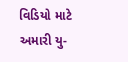વિડિયો માટે અમારી યુ-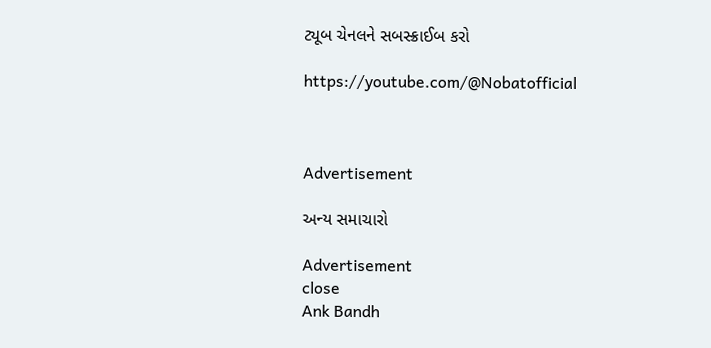ટ્યૂબ ચેનલને સબસ્ક્રાઈબ કરો

https://youtube.com/@Nobatofficial



Advertisement

અન્ય સમાચારો

Advertisement
close
Ank Bandh